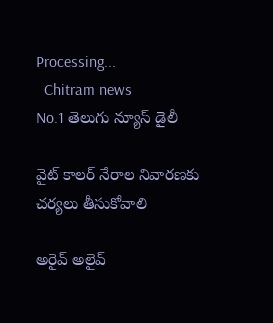Processing...
  Chitram news
No.1 తెలుగు న్యూస్ డైలీ

వైట్ కాలర్ నేరాల నివారణకు చర్యలు తీసుకోవాలి

అరైవ్ అలైవ్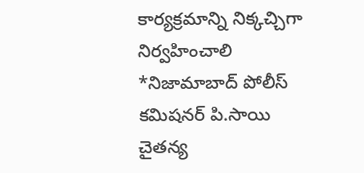కార్యక్రమాన్ని నిక్కచ్చిగా నిర్వహించాలి *నిజామాబాద్ పోలీస్ కమిషనర్ పి.సాయి చైతన్య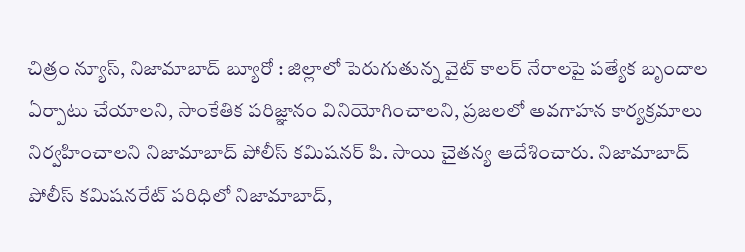చిత్రం న్యూస్, నిజామాబాద్ బ్యూరో : జిల్లాలో పెరుగుతున్న వైట్ కాలర్ నేరాలపై పత్యేక బృందాల ఏర్పాటు చేయాలని, సాంకేతిక పరిజ్ఞానం వినియోగించాలని, ప్రజలలో అవగాహన కార్యక్రమాలు నిర్వహించాలని నిజామాబాద్ పోలీస్ కమిషనర్ పి. సాయి చైతన్య ఆదేశించారు. నిజామాబాద్ పోలీస్ కమిషనరేట్ పరిధిలో నిజామాబాద్,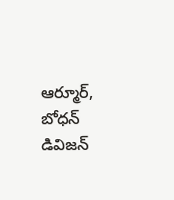ఆర్మూర్, బోధన్ డివిజన్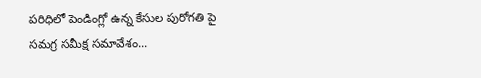పరిధిలో పెండింగ్లో ఉన్న కేసుల పురోగతి పై సమగ్ర సమీక్ష సమావేశం...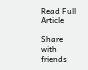Read Full Article

Share with friends